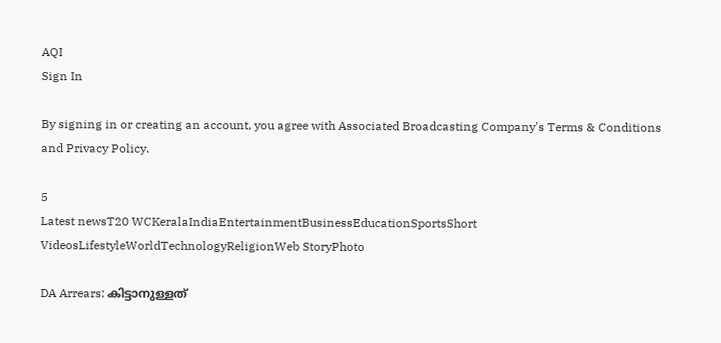AQI
Sign In

By signing in or creating an account, you agree with Associated Broadcasting Company's Terms & Conditions and Privacy Policy.

5
Latest newsT20 WCKeralaIndiaEntertainmentBusinessEducationSportsShort VideosLifestyleWorldTechnologyReligionWeb StoryPhoto

DA Arrears: കിട്ടാനുള്ളത്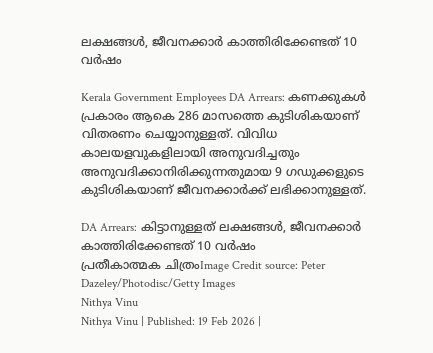ലക്ഷങ്ങൾ, ജീവനക്കാർ കാത്തിരിക്കേണ്ടത് 10 വർഷം

Kerala Government Employees DA Arrears: കണക്കുകൾ‌ പ്രകാരം ആകെ 286 മാസത്തെ കുടിശികയാണ് വിതരണം ചെയ്യാനുള്ളത്. വിവിധ കാലയളവുകളിലായി അനുവദിച്ചതും അനുവദിക്കാനിരിക്കുന്നതുമായ 9 ഗഡുക്കളുടെ കുടിശികയാണ് ജീവനക്കാർക്ക് ലഭിക്കാനുള്ളത്.

DA Arrears: കിട്ടാനുള്ളത് ലക്ഷങ്ങൾ, ജീവനക്കാർ കാത്തിരിക്കേണ്ടത് 10 വർഷം
പ്രതീകാത്മക ചിത്രംImage Credit source: Peter Dazeley/Photodisc/Getty Images
Nithya Vinu
Nithya Vinu | Published: 19 Feb 2026 |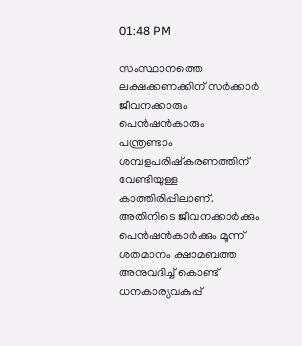01:48 PM

സംസ്ഥാനത്തെ ലക്ഷക്കണക്കിന് സർക്കാർ ജീവനക്കാരും പെൻഷൻകാരും പന്ത്രണ്ടാം ശമ്പളപരിഷ്കരണത്തിന് വേണ്ടിയുള്ള കാത്തിരിപ്പിലാണ്. അതിനിടെ ജീവനക്കാർക്കും പെൻഷൻകാർക്കും മൂന്ന് ശതമാനം ക്ഷാമബത്ത അനുവദിച്ച് കൊണ്ട് ധനകാര്യവകുപ്പ്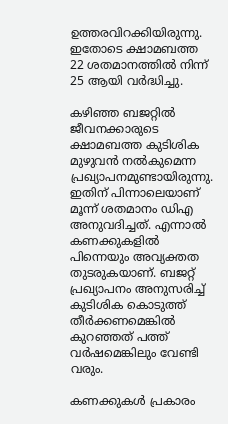ഉത്തരവിറക്കിയിരുന്നു. ഇതോടെ ക്ഷാമബത്ത 22 ശതമാനത്തിൽ നിന്ന് 25 ആയി വർദ്ധിച്ചു.

കഴിഞ്ഞ ബജറ്റിൽ ജീവനക്കാരുടെ ക്ഷാമബത്ത കുടിശിക മുഴുവൻ നൽകുമെന്ന പ്രഖ്യാപനമുണ്ടായിരുന്നു. ഇതിന് പിന്നാലെയാണ് മൂന്ന് ശതമാനം ഡിഎ അനുവദിച്ചത്. എന്നാൽ കണക്കുകളിൽ പിന്നെയും അവ്യക്തത തുടരുകയാണ്. ബജറ്റ് പ്രഖ്യാപനം അനുസരിച്ച് കുടിശിക കൊടുത്ത് തീർക്കണമെങ്കിൽ കുറഞ്ഞത് പത്ത് വർഷമെങ്കിലും വേണ്ടി വരും.

കണക്കുകൾ‌ പ്രകാരം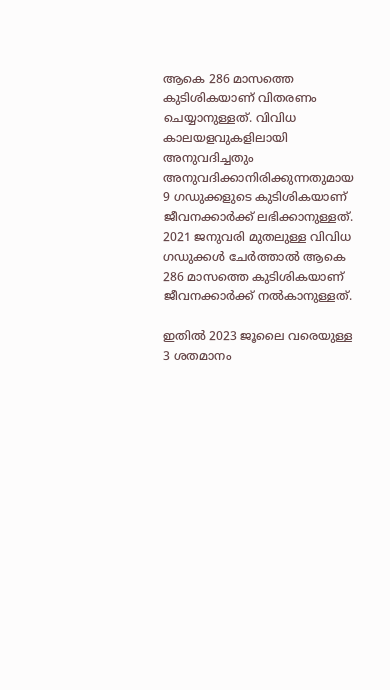ആകെ 286 മാസത്തെ കുടിശികയാണ് വിതരണം ചെയ്യാനുള്ളത്. വിവിധ കാലയളവുകളിലായി അനുവദിച്ചതും അനുവദിക്കാനിരിക്കുന്നതുമായ 9 ഗഡുക്കളുടെ കുടിശികയാണ് ജീവനക്കാർക്ക് ലഭിക്കാനുള്ളത്. 2021 ജനുവരി മുതലുള്ള വിവിധ ഗഡുക്കൾ ചേർത്താൽ ആകെ 286 മാസത്തെ കുടിശികയാണ് ജീവനക്കാർക്ക് നൽകാനുള്ളത്.

ഇതിൽ 2023 ജൂലൈ വരെയുള്ള 3 ശതമാനം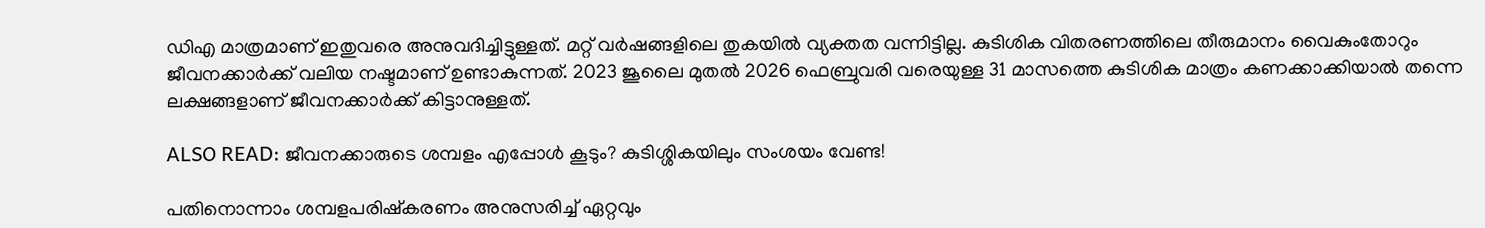ഡിഎ മാത്രമാണ് ഇതുവരെ അനുവദിച്ചിട്ടുള്ളത്. മറ്റ് വർഷങ്ങളിലെ തുകയിൽ വ്യക്തത വന്നിട്ടില്ല. കുടിശിക വിതരണത്തിലെ തീരുമാനം വൈകുംതോറും ജീവനക്കാർക്ക് വലിയ നഷ്ടമാണ് ഉണ്ടാകുന്നത്. 2023 ജൂലൈ മുതൽ 2026 ഫെബ്രുവരി വരെയുള്ള 31 മാസത്തെ കുടിശിക മാത്രം കണക്കാക്കിയാൽ തന്നെ ലക്ഷങ്ങളാണ് ജീവനക്കാർക്ക് കിട്ടാനുള്ളത്.

ALSO READ: ജീവനക്കാരുടെ ശമ്പളം എപ്പോൾ കൂടും? കുടിശ്ശികയിലും സംശയം വേണ്ട!

പതിനൊന്നാം ശമ്പളപരിഷ്കരണം അനുസരിച്ച് ഏറ്റവും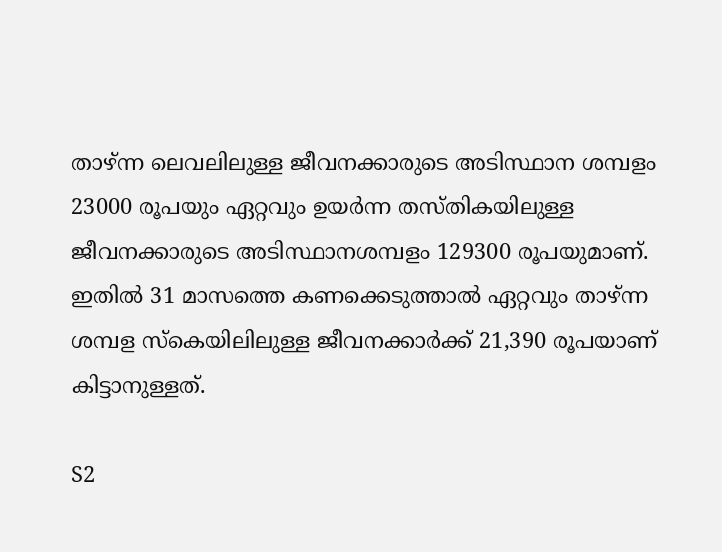താഴ്ന്ന ലെവലിലുള്ള ജീവനക്കാരുടെ അടിസ്ഥാന ശമ്പളം 23000 രൂപയും ഏറ്റവും ഉയർന്ന തസ്തികയിലുള്ള ജീവനക്കാരുടെ അടിസ്ഥാനശമ്പളം 129300 രൂപയുമാണ്. ഇതിൽ 31 മാസത്തെ കണക്കെടുത്താൽ ഏറ്റവും താഴ്ന്ന ശമ്പള സ്കെയിലിലുള്ള ജീവനക്കാർക്ക് 21,390 രൂപയാണ് കിട്ടാനുള്ളത്.

S2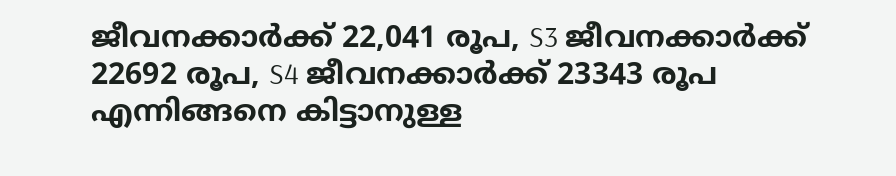ജീവനക്കാർക്ക് 22,041 രൂപ, S3 ജീവനക്കാർക്ക് 22692 രൂപ, S4 ജീവനക്കാ‍‍ർക്ക് 23343 രൂപ എന്നിങ്ങനെ കിട്ടാനുള്ള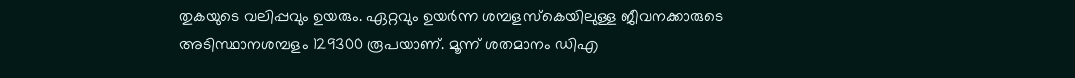തുകയുടെ വലിപ്പവും ഉയരും. ഏറ്റവും ഉയർന്ന ശമ്പളസ്കെയിലുള്ള ജീവനക്കാരുടെ അടിസ്ഥാനശമ്പളം 129300 രൂപയാണ്. മൂന്ന് ശതമാനം ഡിഎ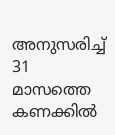അനുസരിച്ച് 31 മാസത്തെ കണക്കിൽ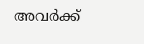അവർക്ക്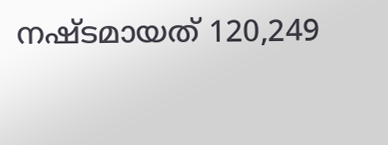നഷ്ടമായത് 120,249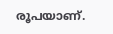രൂപയാണ്.